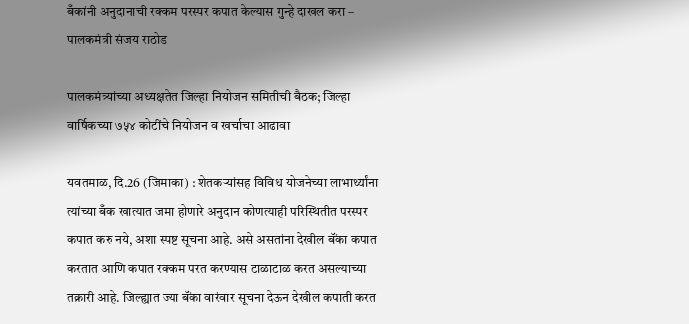बँकांनी अनुदानाची रक्कम परस्पर कपात केल्यास गुन्हे दाखल करा – पालकमंत्री संजय राठोड

पालकमंत्र्यांच्या अध्यक्षतेत जिल्हा नियोजन समितीची बैठक; जिल्हा वार्षिकच्या ७५४ कोटींचे नियोजन व खर्चाचा आढावा

यवतमाळ, दि.26 (जिमाका) : शेतकऱ्यांसह विविध योजनेच्या लाभार्थ्यांना त्यांच्या बँक खात्यात जमा होणारे अनुदान कोणत्याही परिस्थितीत परस्पर कपात करु नये, अशा स्पष्ट सूचना आहे. असे असतांना देखील बॅंका कपात करतात आणि कपात रक्कम परत करण्यास टाळाटाळ करत असल्याच्या तक्रारी आहे. जिल्ह्यात ज्या बॅंका वारंवार सूचना देऊन देखील कपाती करत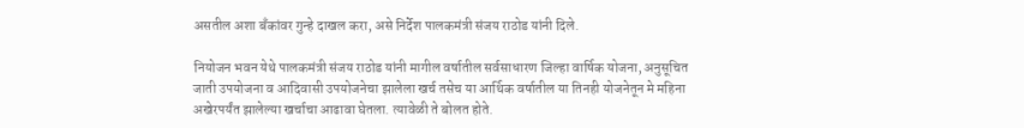असतील अशा बॅंकांवर गुन्हे दाखल करा, असे निर्देश पालकमंत्री संजय राठोड यांनी दिले.

नियोजन भवन येथे पालकमंत्री संजय राठोड यांनी मागील वर्षातील सर्वसाधारण जिल्हा वार्षिक योजना, अनुसूचित जाती उपयोजना व आदिवासी उपयोजनेचा झालेला खर्च तसेच या आर्थिक वर्षातील या तिनही योजनेतून मे महिना अखेरपर्यंत झालेल्या खर्चाचा आढावा घेतला. त्यावेळी ते बोलत होते.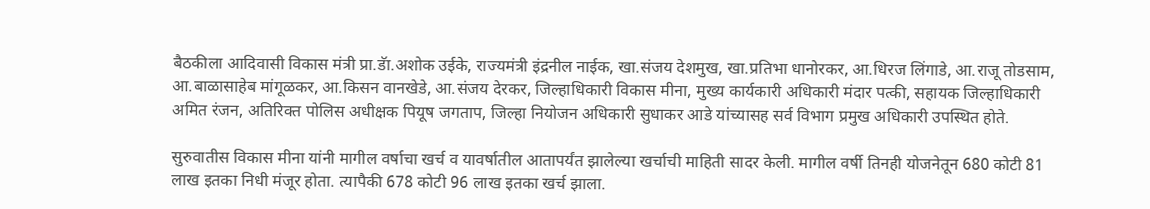बैठकीला आदिवासी विकास मंत्री प्रा.डॅा.अशोक उईके, राज्यमंत्री इंद्रनील नाईक, खा.संजय देशमुख, खा.प्रतिभा धानोरकर, आ.धिरज लिंगाडे, आ.राजू तोडसाम, आ.बाळासाहेब मांगूळकर, आ.किसन वानखेडे, आ.संजय देरकर, जिल्हाधिकारी विकास मीना, मुख्य कार्यकारी अधिकारी मंदार पत्की, सहायक जिल्हाधिकारी अमित रंजन, अतिरिक्त पोलिस अधीक्षक पियूष जगताप, जिल्हा नियोजन अधिकारी सुधाकर आडे यांच्यासह सर्व विभाग प्रमुख अधिकारी उपस्थित होते.

सुरुवातीस विकास मीना यांनी मागील वर्षाचा खर्च व यावर्षातील आतापर्यंत झालेल्या खर्चाची माहिती सादर केली. मागील वर्षी तिनही योजनेतून 680 कोटी 81 लाख इतका निधी मंजूर होता. त्यापैकी 678 कोटी 96 लाख इतका खर्च झाला.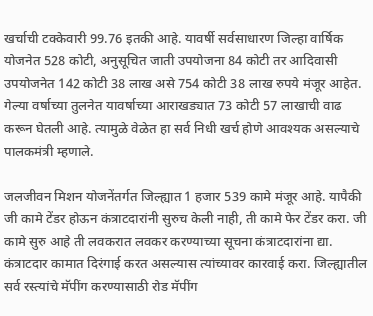खर्चाची टक्केवारी 99.76 इतकी आहे. यावर्षी सर्वसाधारण जिल्हा वार्षिक योजनेत 528 कोटी, अनुसूचित जाती उपयोजना 84 कोटी तर आदिवासी उपयोजनेत 142 कोटी 38 लाख असे 754 कोटी 38 लाख रुपये मंजूर आहेत. गेल्या वर्षाच्या तुलनेत यावर्षाच्या आराखड्यात 73 कोटी 57 लाखाची वाढ करून घेतली आहे. त्यामुळे वेळेत हा सर्व निधी खर्च होणे आवश्यक असल्याचे पालकमंत्री म्हणाले.

जलजीवन मिशन योजनेंतर्गत जिल्ह्यात 1 हजार 539 कामे मंजूर आहे. यापैकी जी कामे टेंडर होऊन कंत्राटदारांनी सुरुच केली नाही, ती कामे फेर टेंडर करा. जी कामे सुरु आहे ती लवकरात लवकर करण्याच्या सूचना कंत्राटदारांना द्या. कंत्राटदार कामात दिरंगाई करत असल्यास त्यांच्यावर कारवाई करा. जिल्ह्यातील सर्व रस्त्यांचे मॅपींग करण्यासाठी रोड मॅपींग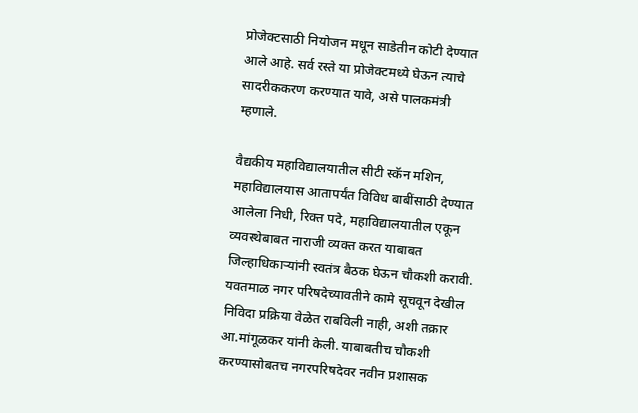प्रोजेक्टसाठी नियोजन मधून साडेतीन कोटी देण्यात आले आहे. सर्व रस्ते या प्रोजेक्टमध्ये घेऊन त्याचे सादरीककरण करण्यात यावे, असे पालकमंत्री म्हणाले.

वैद्यकीय महाविद्यालयातील सीटी स्कॅन मशिन, महाविद्यालयास आतापर्यंत विविध बाबींसाठी देण्यात आलेला निधी, रिक्त पदे, महाविद्यालयातील एकून व्यवस्थेबाबत नाराजी व्यक्त करत याबाबत जिल्हाधिकाऱ्यांनी स्वतंत्र बैठक घेऊन चौकशी करावी. यवतमाळ नगर परिषदेच्यावतीने कामे सूचवून देखील निविदा प्रक्रिया वेळेत राबविली नाही, अशी तक्रार आ.मांगूळकर यांनी केली. याबाबतीच चौकशी करण्यासोबतच नगरपरिषदेवर नवीन प्रशासक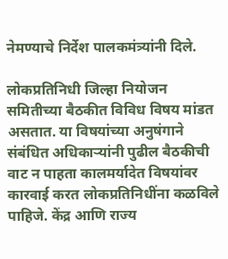नेमण्याचे निर्देश पालकमंत्र्यांनी दिले.

लोकप्रतिनिधी जिल्हा नियोजन समितीच्या बैठकीत विविध विषय मांडत असतात. या विषयांच्या अनुषंगाने संबंधित अधिकाऱ्यांनी पुढील बैठकीची वाट न पाहता कालमर्यादेत विषयांवर कारवाई करत लोकप्रतिनिधींना कळविले पाहिजे. केंद्र आणि राज्य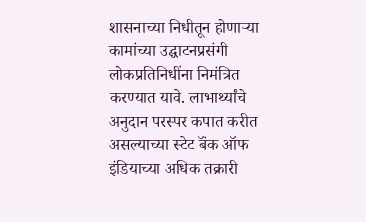शासनाच्या निधीतून होणाऱ्या कामांच्या उद्घाटनप्रसंगी लोकप्रतिनिधींना निमंत्रित करण्यात यावे. लाभार्थ्यांचे अनुदान परस्पर कपात करीत असल्याच्या स्टेट बॅंक ऑफ इंडियाच्या अधिक तक्रारी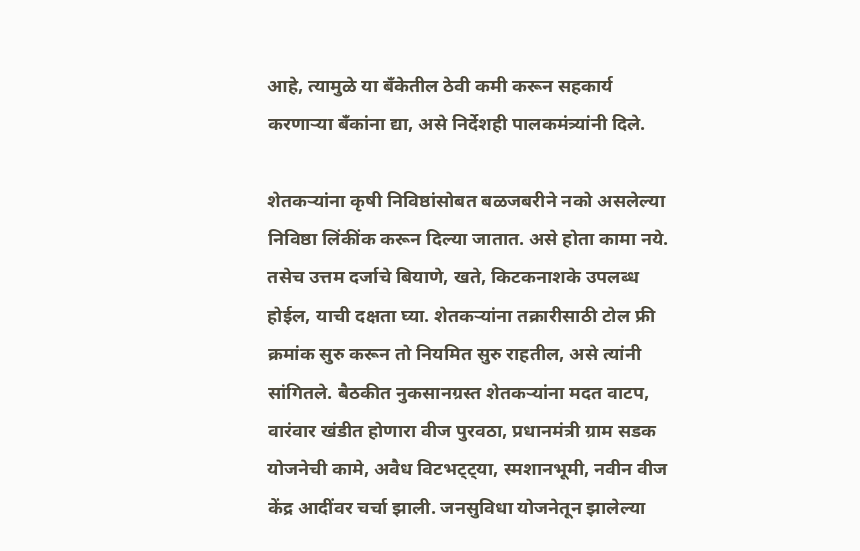आहे, त्यामुळे या बॅंकेतील ठेवी कमी करून सहकार्य करणाऱ्या बॅंकांना द्या, असे निर्देशही पालकमंत्र्यांनी दिले.

शेतकऱ्यांना कृषी निविष्ठांसोबत बळजबरीने नको असलेल्या निविष्ठा लिंकींक करून दिल्या जातात. असे होता कामा नये. तसेच उत्तम दर्जाचे बियाणे, खते, किटकनाशके उपलब्ध होईल, याची दक्षता घ्या. शेतकऱ्यांना तक्रारीसाठी टोल फ्री क्रमांक सुरु करून तो नियमित सुरु राहतील, असे त्यांनी सांगितले. बैठकीत नुकसानग्रस्त शेतकऱ्यांना मदत वाटप, वारंवार खंडीत होणारा वीज पुरवठा, प्रधानमंत्री ग्राम सडक योजनेची कामे, अवैध विटभट्ट्या, स्मशानभूमी, नवीन वीज केंद्र आदींवर चर्चा झाली. जनसुविधा योजनेतून झालेल्या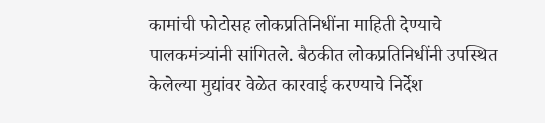कामांची फोटोसह लोकप्रतिनिधींना माहिती देण्याचे पालकमंत्र्यांनी सांगितले. बैठकीत लोकप्रतिनिधींनी उपस्थित केलेल्या मुद्यांवर वेळेत कारवाई करण्याचे निर्देश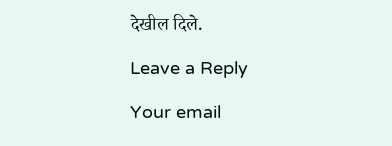देखील दिले.

Leave a Reply

Your email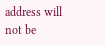address will not be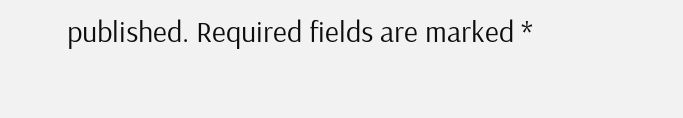published. Required fields are marked *